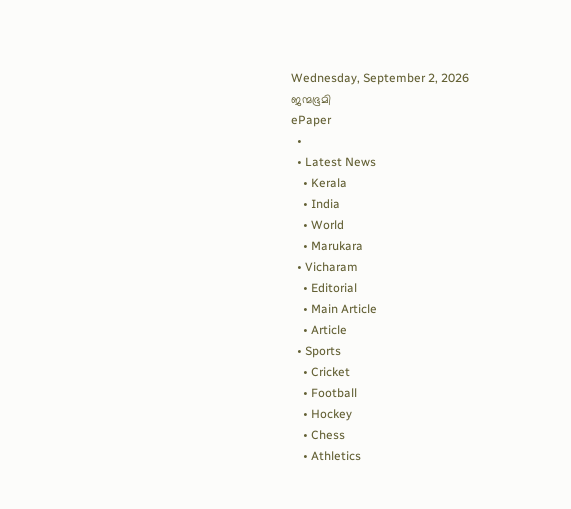Wednesday, September 2, 2026
ജന്മഭൂമി
ePaper
  •
  • Latest News
    • Kerala
    • India
    • World
    • Marukara
  • Vicharam
    • Editorial
    • Main Article
    • Article
  • Sports
    • Cricket
    • Football
    • Hockey
    • Chess
    • Athletics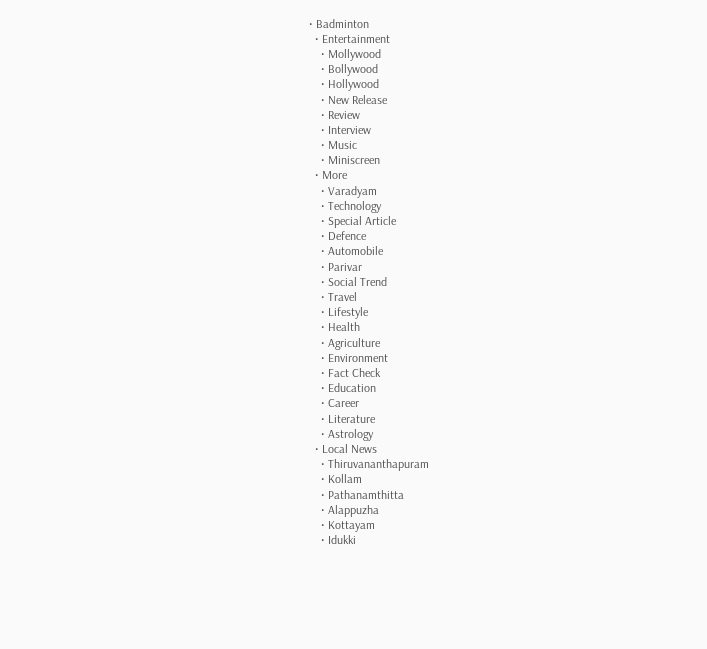• Badminton
  • Entertainment
    • Mollywood
    • Bollywood
    • Hollywood
    • New Release
    • Review
    • Interview
    • Music
    • Miniscreen
  • More
    • Varadyam
    • Technology
    • Special Article
    • Defence
    • Automobile
    • Parivar
    • Social Trend
    • Travel
    • Lifestyle
    • Health
    • Agriculture
    • Environment
    • Fact Check
    • Education
    • Career
    • Literature
    • Astrology
  • Local News
    • Thiruvananthapuram
    • Kollam
    • Pathanamthitta
    • Alappuzha
    • Kottayam
    • Idukki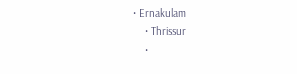• Ernakulam
    • Thrissur
    •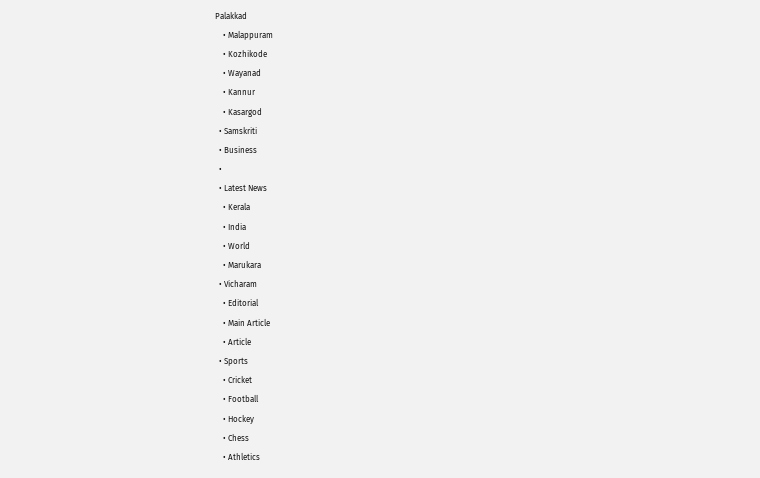Palakkad
    • Malappuram
    • Kozhikode
    • Wayanad
    • Kannur
    • Kasargod
  • Samskriti
  • Business
  •
  • Latest News
    • Kerala
    • India
    • World
    • Marukara
  • Vicharam
    • Editorial
    • Main Article
    • Article
  • Sports
    • Cricket
    • Football
    • Hockey
    • Chess
    • Athletics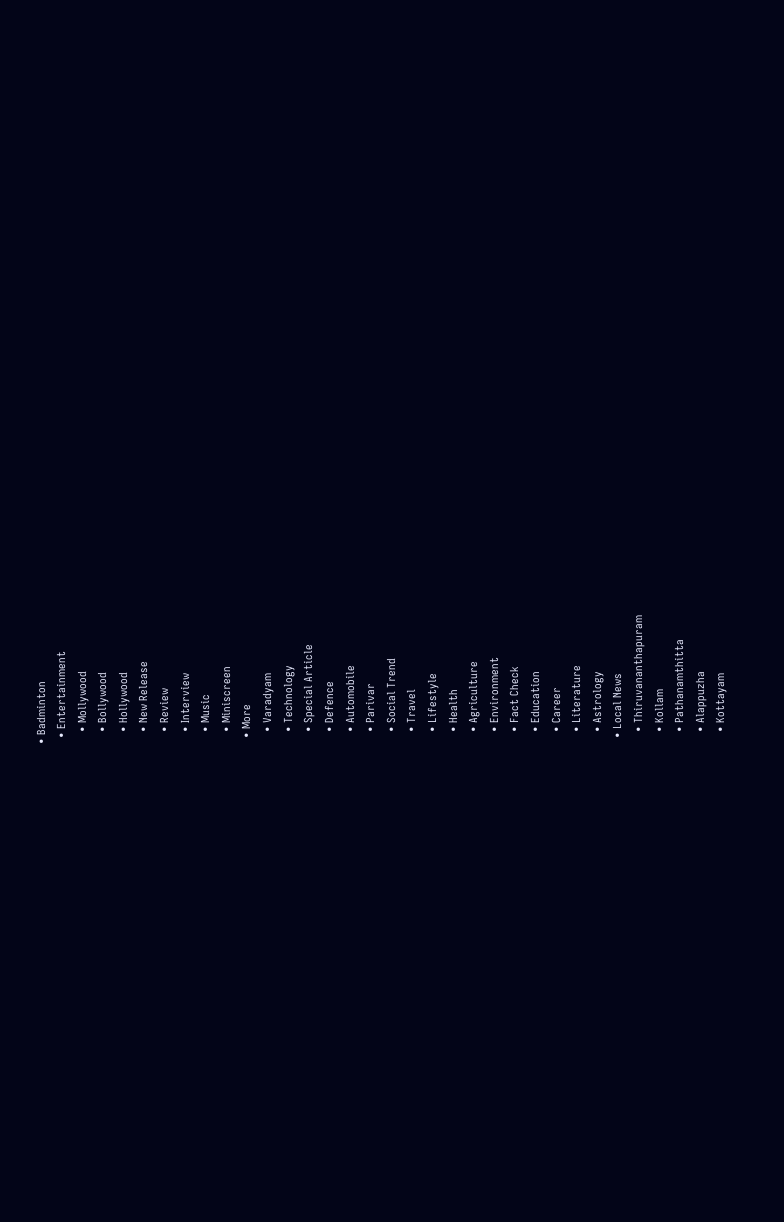• Badminton
  • Entertainment
    • Mollywood
    • Bollywood
    • Hollywood
    • New Release
    • Review
    • Interview
    • Music
    • Miniscreen
  • More
    • Varadyam
    • Technology
    • Special Article
    • Defence
    • Automobile
    • Parivar
    • Social Trend
    • Travel
    • Lifestyle
    • Health
    • Agriculture
    • Environment
    • Fact Check
    • Education
    • Career
    • Literature
    • Astrology
  • Local News
    • Thiruvananthapuram
    • Kollam
    • Pathanamthitta
    • Alappuzha
    • Kottayam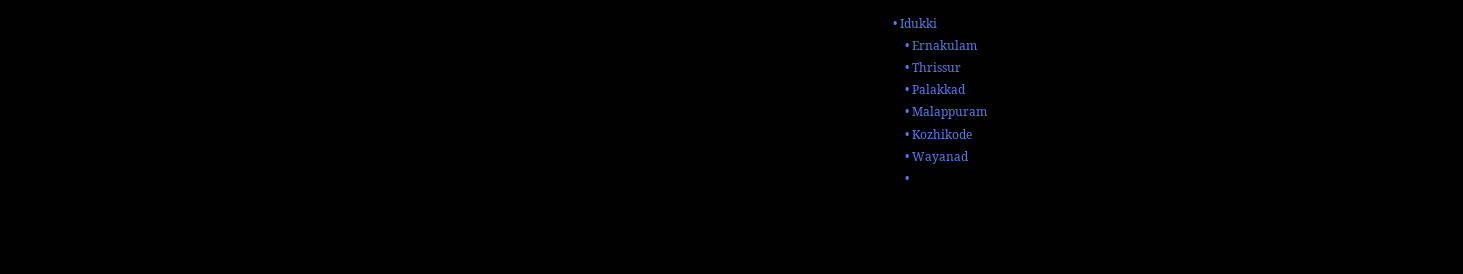• Idukki
    • Ernakulam
    • Thrissur
    • Palakkad
    • Malappuram
    • Kozhikode
    • Wayanad
    •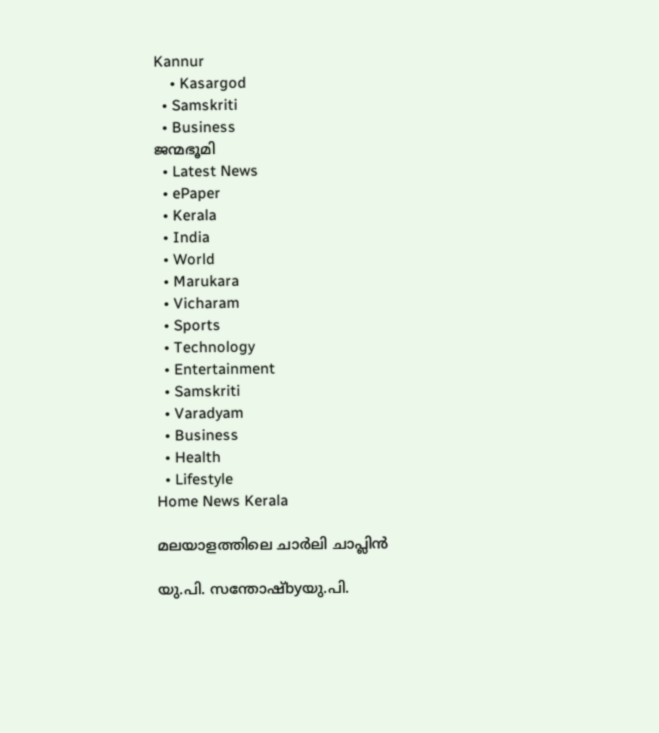Kannur
    • Kasargod
  • Samskriti
  • Business
ജന്മഭൂമി
  • Latest News
  • ePaper
  • Kerala
  • India
  • World
  • Marukara
  • Vicharam
  • Sports
  • Technology
  • Entertainment
  • Samskriti
  • Varadyam
  • Business
  • Health
  • Lifestyle
Home News Kerala

മലയാളത്തിലെ ചാര്‍ലി ചാപ്ലിന്‍

യു.പി. സന്തോഷ്byയു.പി.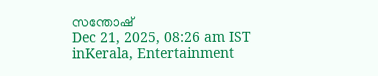സന്തോഷ്
Dec 21, 2025, 08:26 am IST
inKerala, Entertainment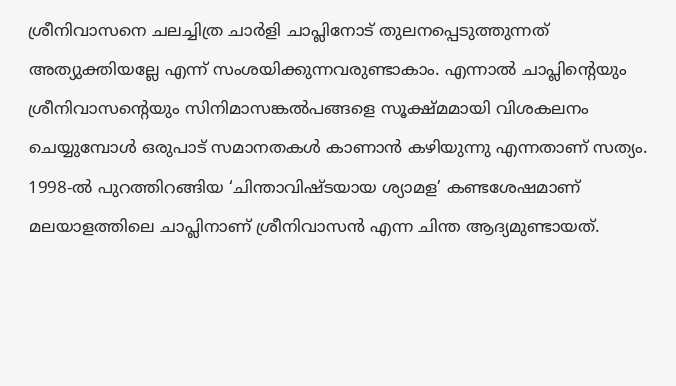ശ്രീനിവാസനെ ചലച്ചിത്ര ചാര്‍ളി ചാപ്ലിനോട് തുലനപ്പെടുത്തുന്നത് അത്യുക്തിയല്ലേ എന്ന് സംശയിക്കുന്നവരുണ്ടാകാം. എന്നാല്‍ ചാപ്ലിന്റെയും ശ്രീനിവാസന്റെയും സിനിമാസങ്കല്‍പങ്ങളെ സൂക്ഷ്മമായി വിശകലനം ചെയ്യുമ്പോള്‍ ഒരുപാട് സമാനതകള്‍ കാണാന്‍ കഴിയുന്നു എന്നതാണ് സത്യം. 1998-ല്‍ പുറത്തിറങ്ങിയ ‘ചിന്താവിഷ്ടയായ ശ്യാമള’ കണ്ടശേഷമാണ് മലയാളത്തിലെ ചാപ്ലിനാണ് ശ്രീനിവാസന്‍ എന്ന ചിന്ത ആദ്യമുണ്ടായത്.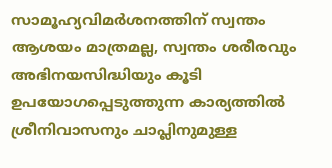സാമൂഹ്യവിമര്‍ശനത്തിന് സ്വന്തം ആശയം മാത്രമല്ല, സ്വന്തം ശരീരവും അഭിനയസിദ്ധിയും കൂടി ഉപയോഗപ്പെടുത്തുന്ന കാര്യത്തില്‍ ശ്രീനിവാസനും ചാപ്ലിനുമുള്ള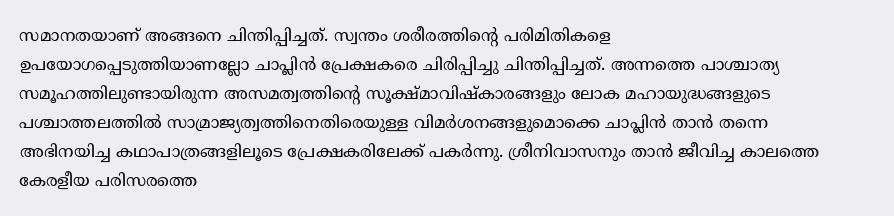സമാനതയാണ് അങ്ങനെ ചിന്തിപ്പിച്ചത്. സ്വന്തം ശരീരത്തിന്റെ പരിമിതികളെ ഉപയോഗപ്പെടുത്തിയാണല്ലോ ചാപ്ലിന്‍ പ്രേക്ഷകരെ ചിരിപ്പിച്ചു ചിന്തിപ്പിച്ചത്. അന്നത്തെ പാശ്ചാത്യ സമൂഹത്തിലുണ്ടായിരുന്ന അസമത്വത്തിന്റെ സൂക്ഷ്മാവിഷ്‌കാരങ്ങളും ലോക മഹായുദ്ധങ്ങളുടെ പശ്ചാത്തലത്തില്‍ സാമ്രാജ്യത്വത്തിനെതിരെയുള്ള വിമര്‍ശനങ്ങളുമൊക്കെ ചാപ്ലിന്‍ താന്‍ തന്നെ അഭിനയിച്ച കഥാപാത്രങ്ങളിലൂടെ പ്രേക്ഷകരിലേക്ക് പകര്‍ന്നു. ശ്രീനിവാസനും താന്‍ ജീവിച്ച കാലത്തെ കേരളീയ പരിസരത്തെ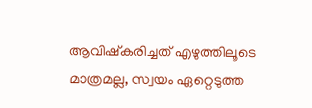ആവിഷ്‌കരിച്ചത് എഴുത്തിലൂടെ മാത്രമല്ല, സ്വയം ഏറ്റെടുത്ത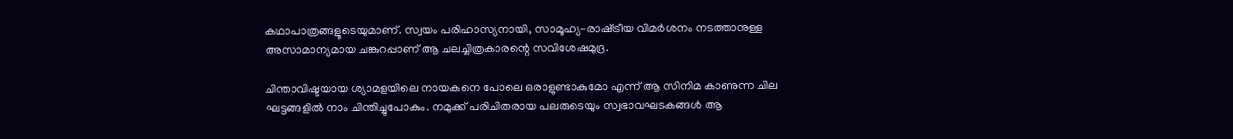കഥാപാത്രങ്ങളൂടെയുമാണ്. സ്വയം പരിഹാസ്യനായി, സാമൂഹ്യ-രാഷ്‌ട്രീയ വിമര്‍ശനം നടത്താനുള്ള അസാമാന്യമായ ചങ്കുറപ്പാണ് ആ ചലച്ചിത്രകാരന്റെ സവിശേഷമുദ്ര.

ചിന്താവിഷ്ടയായ ശ്യാമളയിലെ നായകനെ പോലെ ഒരാളുണ്ടാകുമോ എന്ന് ആ സിനിമ കാണുന്ന ചില ഘട്ടങ്ങളില്‍ നാം ചിന്തിച്ചുപോകും. നമുക്ക് പരിചിതരായ പലരുടെയും സ്വഭാവഘടകങ്ങള്‍ ആ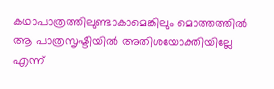കഥാപാത്രത്തിലുണ്ടാകാമെങ്കിലും മൊത്തത്തില്‍ ആ പാത്രസൃഷ്ടിയില്‍ അതിശയോക്തിയില്ലേ എന്ന്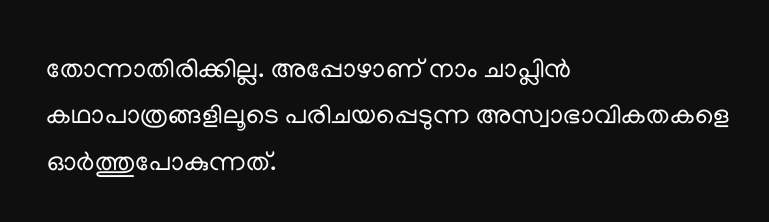തോന്നാതിരിക്കില്ല. അപ്പോഴാണ് നാം ചാപ്ലിന്‍ കഥാപാത്രങ്ങളിലൂടെ പരിചയപ്പെടുന്ന അസ്വാഭാവികതകളെ ഓര്‍ത്തുപോകുന്നത്.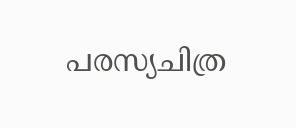പരസ്യചിത്ര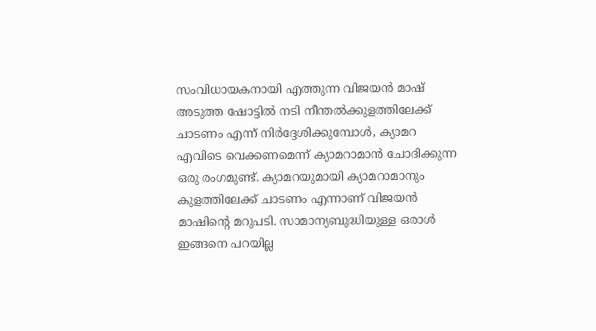സംവിധായകനായി എത്തുന്ന വിജയന്‍ മാഷ് അടുത്ത ഷോട്ടില്‍ നടി നീന്തല്‍ക്കുളത്തിലേക്ക് ചാടണം എന്ന് നിര്‍ദ്ദേശിക്കുമ്പോള്‍, ക്യാമറ എവിടെ വെക്കണമെന്ന് ക്യാമറാമാന്‍ ചോദിക്കുന്ന ഒരു രംഗമുണ്ട്. ക്യാമറയുമായി ക്യാമറാമാനും കുളത്തിലേക്ക് ചാടണം എന്നാണ് വിജയന്‍ മാഷിന്റെ മറുപടി. സാമാന്യബുദ്ധിയുള്ള ഒരാള്‍ ഇങ്ങനെ പറയില്ല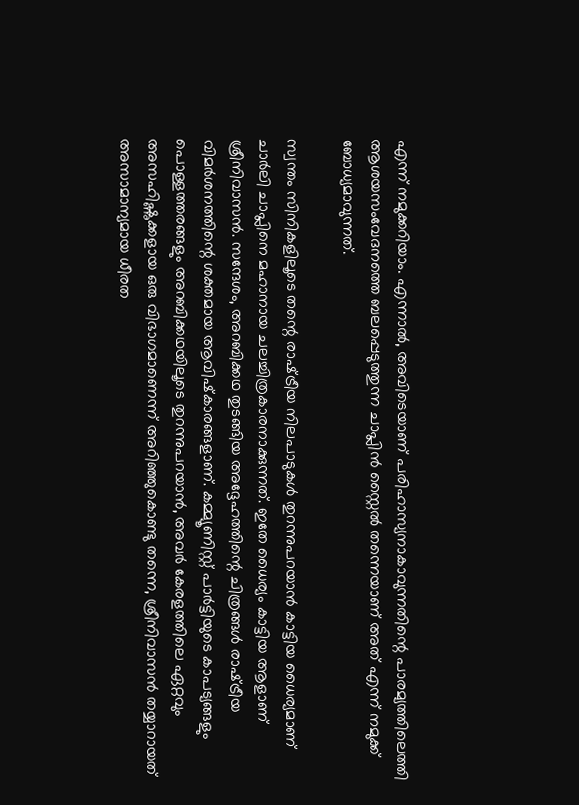എന്ന് നമുക്കറിയാം. എന്നാല്‍, അവിടെയാണ് പരിഹാസ്യനാകാവുന്നതിന്റെ പാരമ്യത്തിലെത്തി ആശയസംവേദനത്തെ ബലപ്പെടുത്തുന്ന ചാപ്ലിന്‍ സ്റ്റൈല്‍ തന്നെയാണ് അത് എന്ന് നമുക്ക് ബോധ്യമാവുന്നത്.

സ്വന്തം സിനികളിലൂടെ തന്റെ രാഷ്‌ട്രീയ നിലപാടുകള്‍ തുറന്നുപറയാന്‍ കാട്ടിയ ധൈര്യമാണ് ചാര്‍ലി ചാപ്ലിനെ മഹാനായ ചലച്ചിത്രകാരനാക്കുന്നത്. ഇതേ ധൈര്യം കാട്ടിയ ആളാണ് ശ്രീനിവാസന്‍. സന്ദേശം, അറബിക്കഥ തുടങ്ങിയ അദ്ദേഹത്തിന്റെ ചിത്രങ്ങള്‍ രാഷ്‌ട്രീയ വിമര്‍ശനത്തിന്റെ ശക്തമായ ആവിഷ്‌കാരങ്ങളാണ്. കമ്മ്യൂണിസ്റ്റ് പാര്‍ട്ടിയുടെ കാപട്യങ്ങളും പൊള്ളത്തരങ്ങളും അറബിക്കഥയിലൂടെ തുറന്നുപറയാന്‍, അവര്‍ കേരളത്തിലെ ഏറ്റവും അസഹിഷ്ണുക്കളായ ഒരു വിഭാഗമാണെന്ന് അറിഞ്ഞുകൊണ്ടു തന്നെ, ശ്രീനിവാസന്‍ തയ്യാറായത് അസാമാന്യമായ ധീരത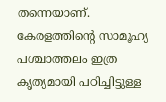തന്നെയാണ്. കേരളത്തിന്റെ സാമൂഹ്യ പശ്ചാത്തലം ഇത്ര കൃത്യമായി പഠിച്ചിട്ടുള്ള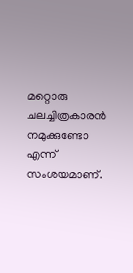മറ്റൊരു ചലച്ചിത്രകാരന്‍ നമുക്കുണ്ടോ എന്ന് സംശയമാണ്.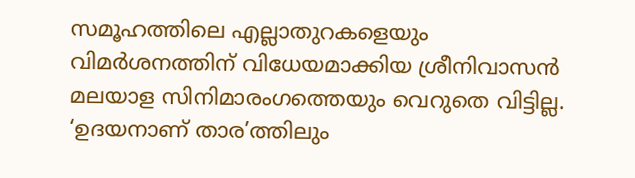സമൂഹത്തിലെ എല്ലാതുറകളെയും വിമര്‍ശനത്തിന് വിധേയമാക്കിയ ശ്രീനിവാസന്‍ മലയാള സിനിമാരംഗത്തെയും വെറുതെ വിട്ടില്ല. ‘ഉദയനാണ് താര’ത്തിലും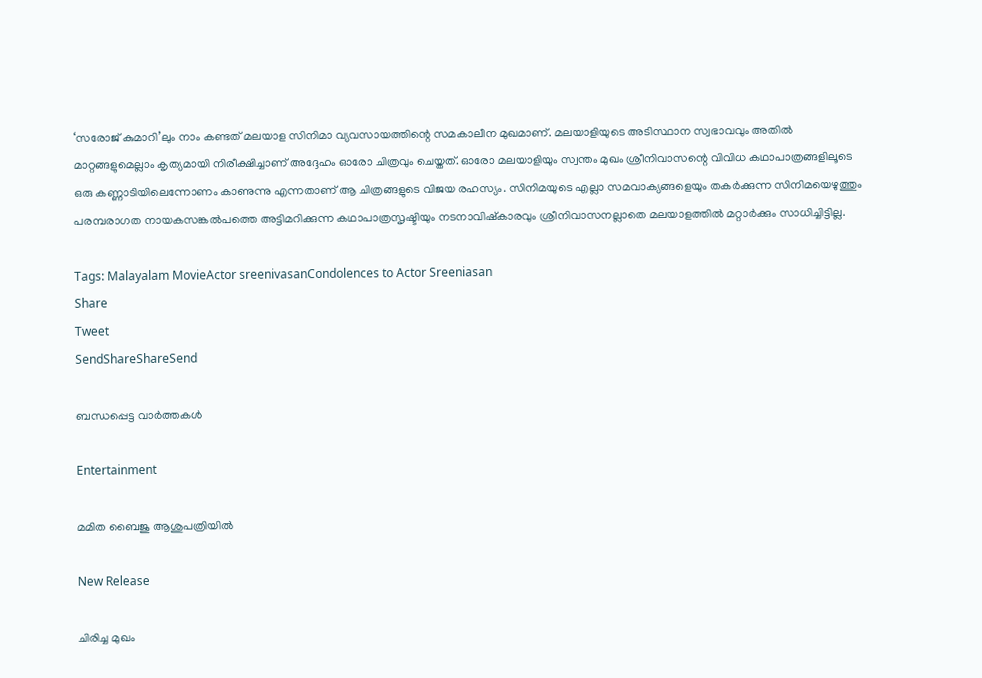‘സരോജ് കുമാറി’ലും നാം കണ്ടത് മലയാള സിനിമാ വ്യവസായത്തിന്റെ സമകാലീന മുഖമാണ്. മലയാളിയുടെ അടിസ്ഥാന സ്വഭാവവും അതില്‍ മാറ്റങ്ങളുമെല്ലാം കൃത്യമായി നിരീക്ഷിച്ചാണ് അദ്ദേഹം ഓരോ ചിത്രവും ചെയ്തത്. ഓരോ മലയാളിയും സ്വന്തം മുഖം ശ്രീനിവാസന്റെ വിവിധ കഥാപാത്രങ്ങളിലൂടെ ഒരു കണ്ണാടിയിലെന്നോണം കാണുന്നു എന്നതാണ് ആ ചിത്രങ്ങളുടെ വിജയ രഹസ്യം. സിനിമയുടെ എല്ലാ സമവാക്യങ്ങളെയും തകര്‍ക്കുന്ന സിനിമയെഴുത്തും പരമ്പരാഗത നായകസങ്കല്‍പത്തെ അട്ടിമറിക്കുന്ന കഥാപാത്രസൃഷ്ടിയും നടനാവിഷ്‌കാരവും ശ്രീനിവാസനല്ലാതെ മലയാളത്തില്‍ മറ്റാര്‍ക്കും സാധിച്ചിട്ടില്ല.

Tags: Malayalam MovieActor sreenivasanCondolences to Actor Sreeniasan
Share
Tweet
SendShareShareSend

ബന്ധപ്പെട്ട വാര്‍ത്തകള്‍

Entertainment

മമിത ബൈജു ആശുപത്രിയില്‍

New Release

ചിരിച്ച മുഖം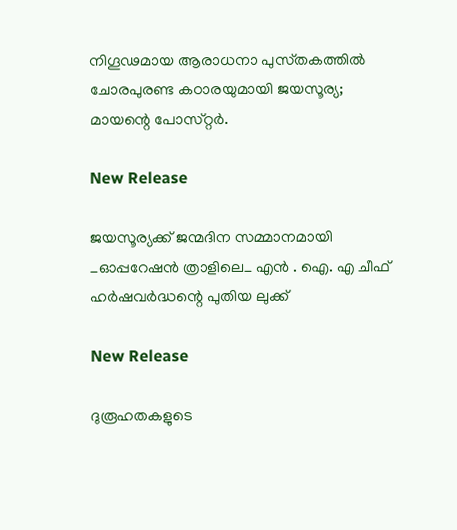നിഗൂഢമായ ആരാധനാ പുസ്‌തകത്തിൽ ചോരപുരണ്ട കഠാരയുമായി ജയസൂര്യ; മായന്റെ പോസ്‌റ്റർ.

New Release

ജയസൂര്യക്ക് ജന്മദിന സമ്മാനമായി _ഓപ്പറേഷൻ ത്രാളിലെ_ എൻ . ഐ. എ ചീഫ് ഹർഷവർദ്ധന്റെ പുതിയ ലുക്ക്

New Release

ദുരൂഹതകളുടെ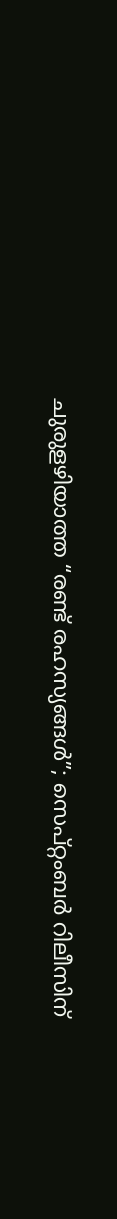ചുരുളഴിയാത്ത “രണ്ട് രഹസ്യങ്ങൾ”; സെപ്റ്റംബർ റിലീസിന്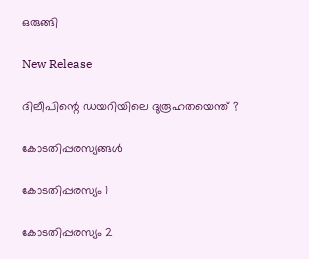ഒരുങ്ങി

New Release

ദിലീപിന്റെ ഡയറിയിലെ ദുരൂഹതയെന്ത് ?

കോടതിപ്പരസ്യങ്ങള്‍

കോടതിപ്പരസ്യം 1

കോടതിപ്പരസ്യം 2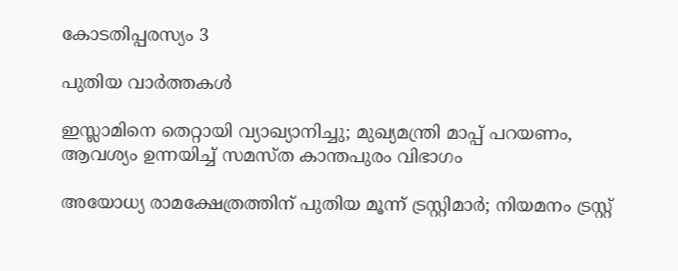കോടതിപ്പരസ്യം 3

പുതിയ വാര്‍ത്തകള്‍

ഇസ്ലാമിനെ തെറ്റായി വ്യാഖ്യാനിച്ചു; മുഖ്യമന്ത്രി മാപ്പ് പറയണം, ആവശ്യം ഉന്നയിച്ച് സമസ്ത കാന്തപുരം വിഭാഗം

അയോധ്യ രാമക്ഷേത്രത്തിന് പുതിയ മൂന്ന് ട്രസ്റ്റിമാർ; നിയമനം ട്രസ്റ്റ്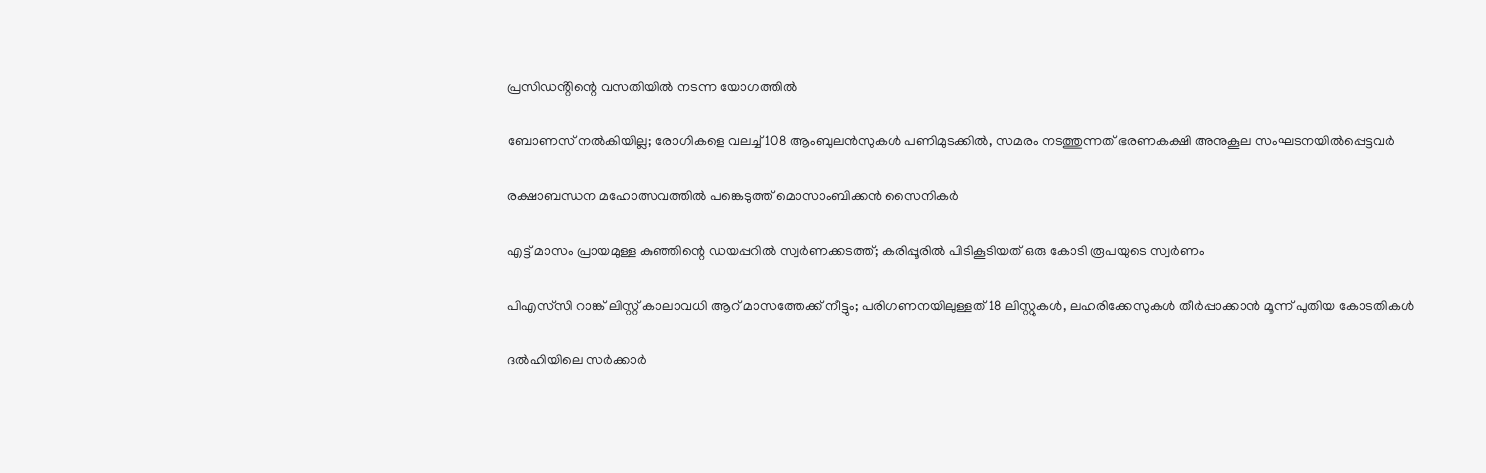പ്രസിഡൻ്റിന്റെ വസതിയിൽ നടന്ന യോഗത്തിൽ

ബോണസ് നല്‍കിയില്ല; രോഗികളെ വലച്ച് 108 ആംബുലന്‍സുകള്‍ പണിമുടക്കില്‍, സമരം നടത്തുന്നത് ഭരണകക്ഷി അനുകൂല സംഘടനയിൽപ്പെട്ടവർ

രക്ഷാബന്ധന മഹോത്സവത്തില്‍ പങ്കെടുത്ത് മൊസാംബിക്കന്‍ സൈനികര്‍

എട്ട് മാസം പ്രായമുള്ള കുഞ്ഞിന്റെ ഡയപ്പറിൽ സ്വർണക്കടത്ത്; കരിപ്പൂരിൽ പിടികൂടിയത് ഒരു കോടി രൂപയുടെ സ്വര്‍ണം

പിഎസ്‍സി റാങ്ക് ലിസ്റ്റ് കാലാവധി ആറ് മാസത്തേക്ക് നീട്ടും; പരിഗണനയിലുള്ളത് 18 ലിസ്റ്റുകൾ, ലഹരിക്കേസുകൾ തീർപ്പാക്കാൻ മൂന്ന് പുതിയ കോടതികൾ

ദല്‍ഹിയിലെ സര്‍ക്കാര്‍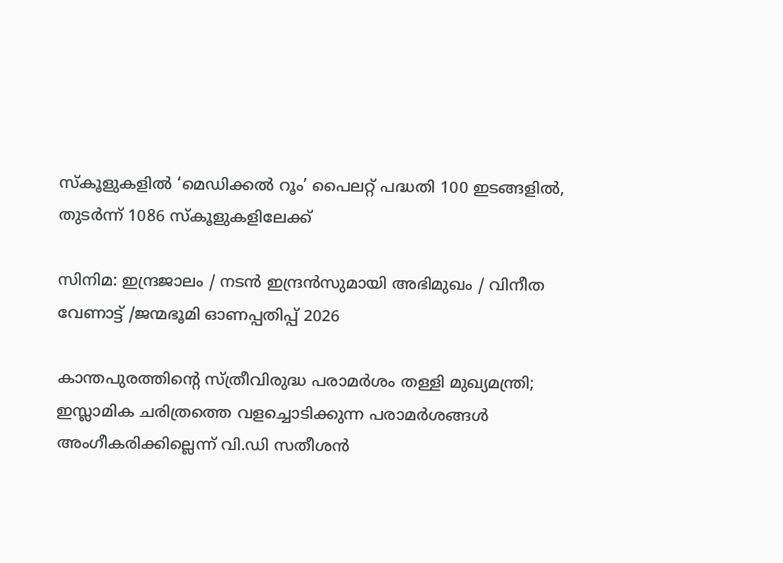സ്‌കൂളുകളില്‍ ‘മെഡിക്കല്‍ റൂം’ പൈലറ്റ് പദ്ധതി 100 ഇടങ്ങളില്‍, തുടര്‍ന്ന് 1086 സ്‌കൂളുകളിലേക്ക്

സിനിമ: ഇന്ദ്രജാലം / നടൻ ഇന്ദ്രൻസുമായി അഭിമുഖം / വിനീത വേണാട്ട് /ജന്മഭൂമി ഓണപ്പതിപ്പ് 2026

കാന്തപുരത്തിന്റെ സ്ത്രീവിരുദ്ധ പരാമർശം തള്ളി മുഖ്യമന്ത്രി; ഇസ്ലാമിക ചരിത്രത്തെ വളച്ചൊടിക്കുന്ന പരാമർശങ്ങൾ അംഗീകരിക്കില്ലെന്ന് വി.ഡി സതീശൻ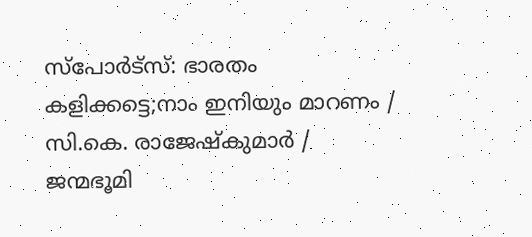സ്‌പോർട്‌സ്: ഭാരതം കളിക്കട്ടെ;നാം ഇനിയും മാറണം / സി.കെ. രാജേഷ്‌കുമാർ / ജന്മഭൂമി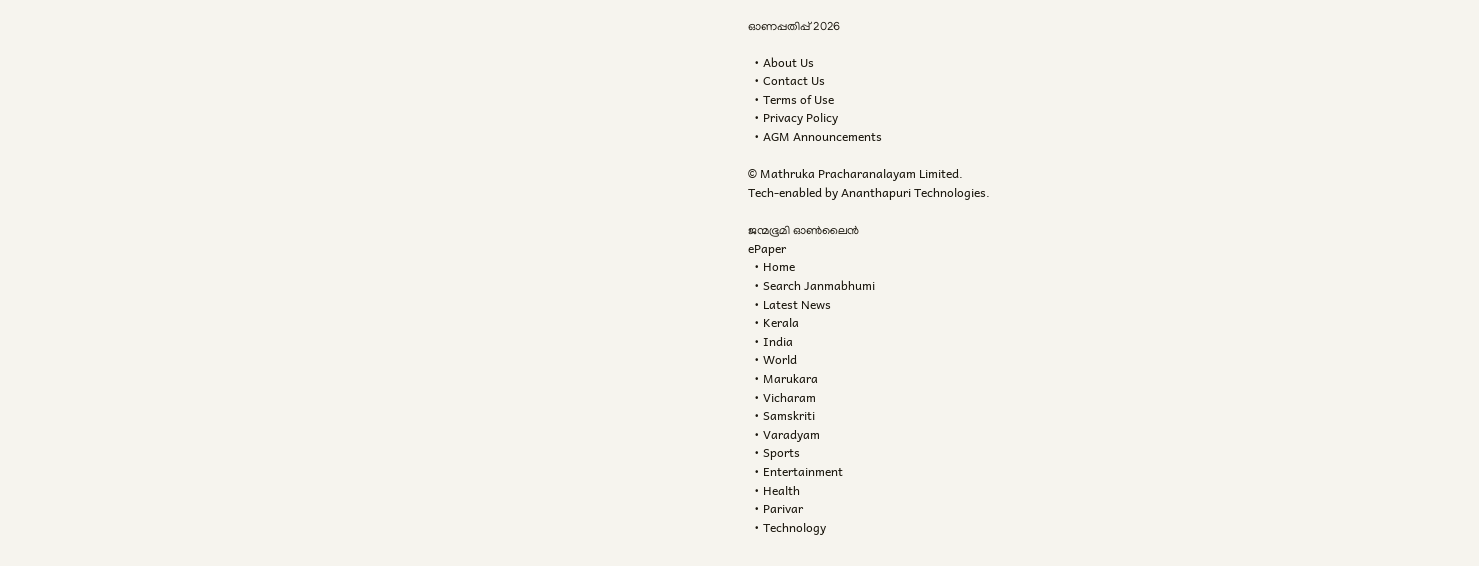ഓണപ്പതിപ്പ് 2026

  • About Us
  • Contact Us
  • Terms of Use
  • Privacy Policy
  • AGM Announcements

© Mathruka Pracharanalayam Limited.
Tech-enabled by Ananthapuri Technologies.

ജന്മഭൂമി ഓണ്‍ലൈന്‍
ePaper
  • Home
  • Search Janmabhumi
  • Latest News
  • Kerala
  • India
  • World
  • Marukara
  • Vicharam
  • Samskriti
  • Varadyam
  • Sports
  • Entertainment
  • Health
  • Parivar
  • Technology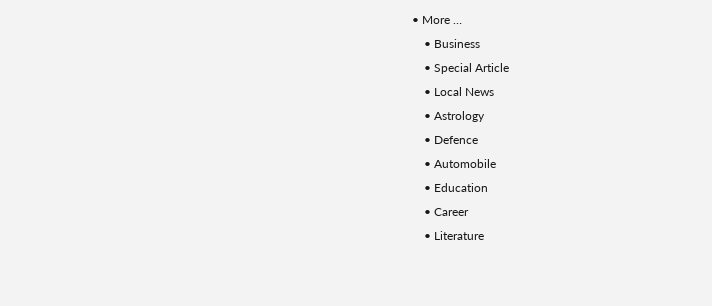• More …
    • Business
    • Special Article
    • Local News
    • Astrology
    • Defence
    • Automobile
    • Education
    • Career
    • Literature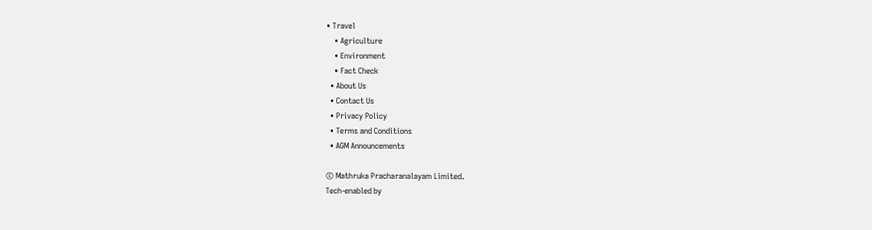• Travel
    • Agriculture
    • Environment
    • Fact Check
  • About Us
  • Contact Us
  • Privacy Policy
  • Terms and Conditions
  • AGM Announcements

© Mathruka Pracharanalayam Limited.
Tech-enabled by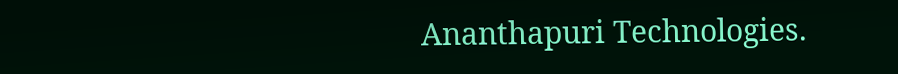Ananthapuri Technologies.